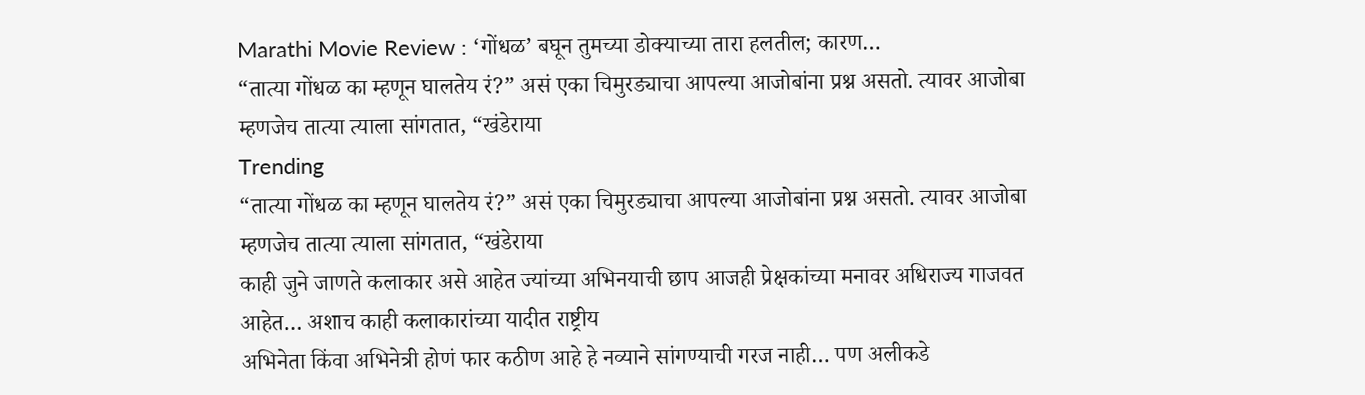Marathi Movie Review : ‘गोंधळ’ बघून तुमच्या डोक्याच्या तारा हलतील; कारण…
“तात्या गोंधळ का म्हणून घालतेय रं?” असं एका चिमुरड्याचा आपल्या आजोबांना प्रश्न असतो. त्यावर आजोबा म्हणजेच तात्या त्याला सांगतात, “खंडेराया
Trending
“तात्या गोंधळ का म्हणून घालतेय रं?” असं एका चिमुरड्याचा आपल्या आजोबांना प्रश्न असतो. त्यावर आजोबा म्हणजेच तात्या त्याला सांगतात, “खंडेराया
काही जुने जाणते कलाकार असे आहेत ज्यांच्या अभिनयाची छाप आजही प्रेक्षकांच्या मनावर अधिराज्य गाजवत आहेत… अशाच काही कलाकारांच्या यादीत राष्ट्रीय
अभिनेता किंवा अभिनेत्री होणं फार कठीण आहे हे नव्याने सांगण्याची गरज नाही… पण अलीकडे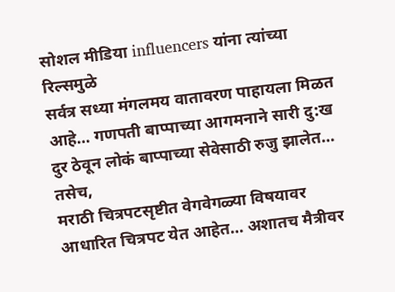सोशल मीडिया influencers यांना त्यांच्या रिल्समुळे
सर्वत्र सध्या मंगलमय वातावरण पाहायला मिळत आहे… गणपती बाप्पाच्या आगमनाने सारी दु:ख दुर ठेवून लोकं बाप्पाच्या सेवेसाठी रुजु झालेत… तसेच,
मराठी चित्रपटसृष्टीत वेगवेगळ्या विषयावर आधारित चित्रपट येत आहेत… अशातच मैत्रीवर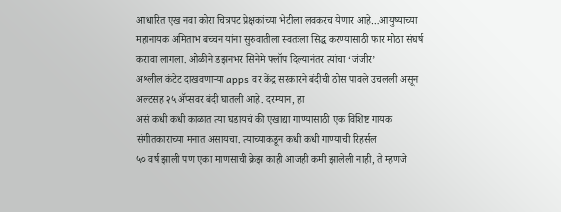आधारित एख नवा कोरा चित्रपट प्रेक्षकांच्या भेटीला लवकरच येणार आहे…आयुष्याच्या
महानायक अमिताभ बच्चन यांना सुरुवातीला स्वतःला सिद्ध करण्यासाठी फार मोठा संघर्ष करावा लागला. ओळीने डझनभर सिनेमे फ्लॉप दिल्यानंतर त्यांचा ‘जंजीर’
अश्लील कंटेट दाखवणाऱ्या apps वर केंद्र सरकारने बंदीची ठोस पावले उचलली असून अल्टसह २५ ॲप्सवर बंदी घातली आहे. दरम्यान, हा
असं कधी कधी काळात त्या घडायचं की एखाद्या गाण्यासाठी एक विशिष्ट गायक संगीतकाराच्या मनात असायचा. त्याच्याकडून कधी कधी गाण्याची रिहर्सल
५० वर्ष झाली पण एका माणसाची क्रेझ काही आजही कमी झालेली नाही, ते म्हणजे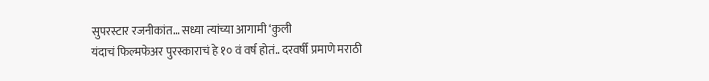सुपरस्टार रजनीकांत… सध्या त्यांच्या आगामी ‘कुली
यंदाचं फिल्मफेअर पुरस्काराचं हे १० वं वर्ष होतं.. दरवर्षी प्रमाणे मराठी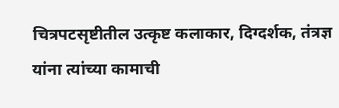चित्रपटसृष्टीतील उत्कृष्ट कलाकार, दिग्दर्शक, तंत्रज्ञ यांना त्यांच्या कामाची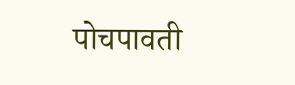पोचपावती